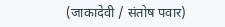(जाकादेवी / संतोष पवार)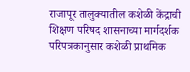राजापूर तालुक्यातील कशेळी केंद्राची शिक्षण परिषद शासनाच्या मार्गदर्शक परिपत्रकानुसार कशेळी प्राथमिक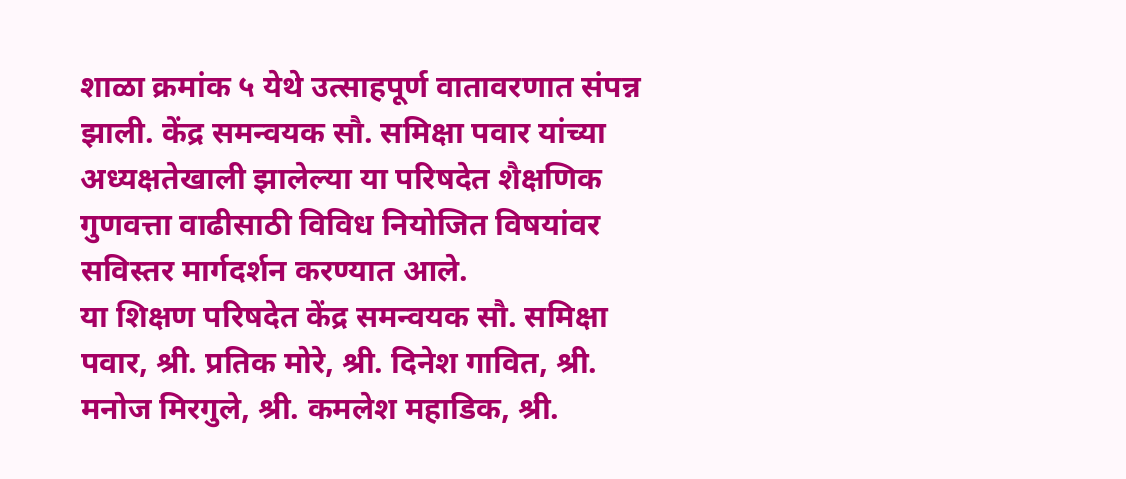शाळा क्रमांक ५ येथे उत्साहपूर्ण वातावरणात संपन्न झाली. केंद्र समन्वयक सौ. समिक्षा पवार यांच्या अध्यक्षतेखाली झालेल्या या परिषदेत शैक्षणिक गुणवत्ता वाढीसाठी विविध नियोजित विषयांवर सविस्तर मार्गदर्शन करण्यात आले.
या शिक्षण परिषदेत केंद्र समन्वयक सौ. समिक्षा पवार, श्री. प्रतिक मोरे, श्री. दिनेश गावित, श्री. मनोज मिरगुले, श्री. कमलेश महाडिक, श्री.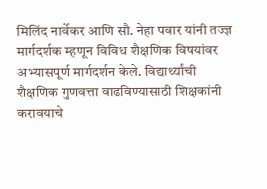मिलिंद नार्वेकर आणि सौ. नेहा पवार यांनी तज्ज्ञ मार्गदर्शक म्हणून विविध शैक्षणिक विषयांवर अभ्यासपूर्ण मार्गदर्शन केले. विद्यार्थ्यांची शैक्षणिक गुणवत्ता वाढविण्यासाठी शिक्षकांनी करावयाचे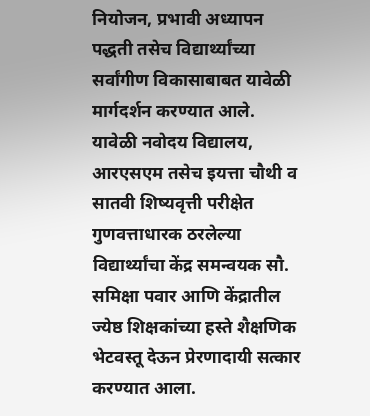नियोजन, प्रभावी अध्यापन पद्धती तसेच विद्यार्थ्यांच्या सर्वांगीण विकासाबाबत यावेळी मार्गदर्शन करण्यात आले.
यावेळी नवोदय विद्यालय, आरएसएम तसेच इयत्ता चौथी व सातवी शिष्यवृत्ती परीक्षेत गुणवत्ताधारक ठरलेल्या विद्यार्थ्यांचा केंद्र समन्वयक सौ. समिक्षा पवार आणि केंद्रातील ज्येष्ठ शिक्षकांच्या हस्ते शैक्षणिक भेटवस्तू देऊन प्रेरणादायी सत्कार करण्यात आला.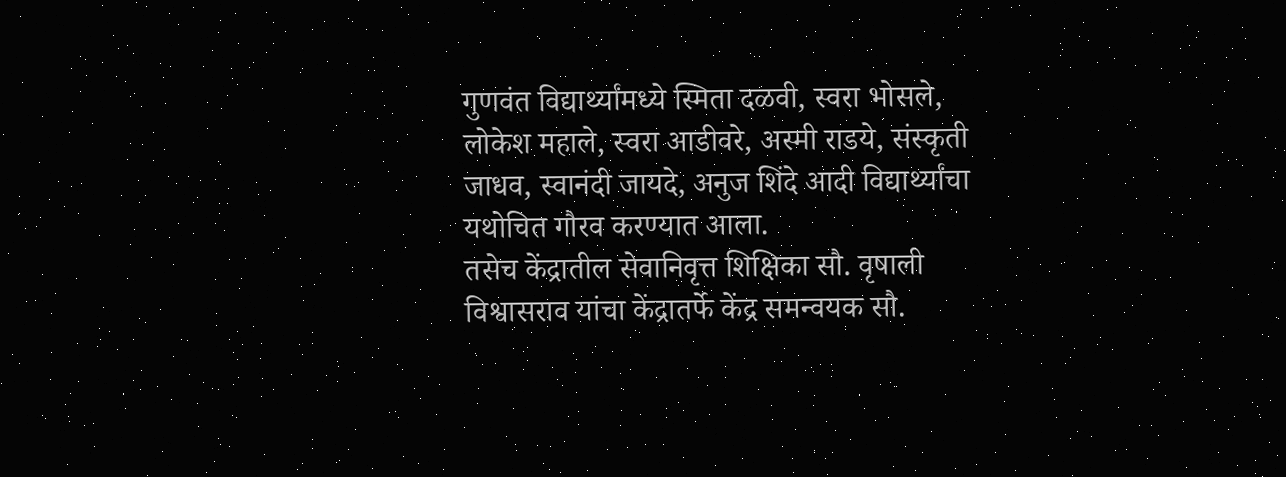गुणवंत विद्यार्थ्यांमध्ये स्मिता दळवी, स्वरा भोसले, लोकेश महाले, स्वरा आडीवरे, अस्मी राडये, संस्कृती जाधव, स्वानंदी जायदे, अनुज शिंदे आदी विद्यार्थ्यांचा यथोचित गौरव करण्यात आला.
तसेच केंद्रातील सेवानिवृत्त शिक्षिका सौ. वृषाली विश्वासराव यांचा केंद्रातर्फे केंद्र समन्वयक सौ.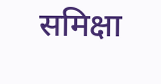समिक्षा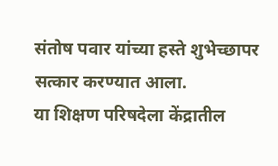संतोष पवार यांच्या हस्ते शुभेच्छापर सत्कार करण्यात आला.
या शिक्षण परिषदेला केंद्रातील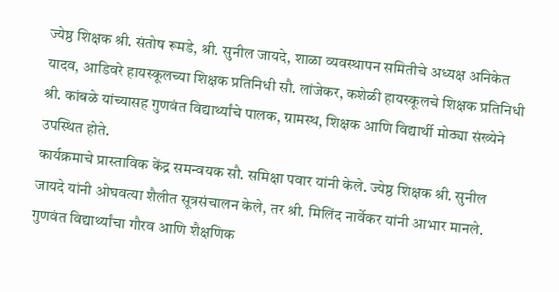ज्येष्ठ शिक्षक श्री. संतोष रूमडे, श्री. सुनील जायदे, शाळा व्यवस्थापन समितीचे अध्यक्ष अनिकेत यादव, आडिवरे हायस्कूलच्या शिक्षक प्रतिनिधी सौ. लांजेकर, कशेळी हायस्कूलचे शिक्षक प्रतिनिधी श्री. कांबळे यांच्यासह गुणवंत विद्यार्थ्यांचे पालक, ग्रामस्थ, शिक्षक आणि विद्यार्थी मोठ्या संख्येने उपस्थित होते.
कार्यक्रमाचे प्रास्ताविक केंद्र समन्वयक सौ. समिक्षा पवार यांनी केले. ज्येष्ठ शिक्षक श्री. सुनील जायदे यांनी ओघवत्या शैलीत सूत्रसंचालन केले, तर श्री. मिलिंद नार्वेकर यांनी आभार मानले. गुणवंत विद्यार्थ्यांचा गौरव आणि शैक्षणिक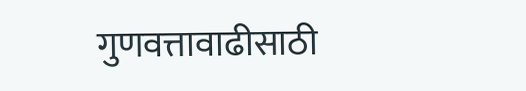गुणवत्तावाढीसाठी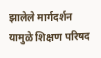झालेले मार्गदर्शन यामुळे शिक्षण परिषद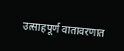उत्साहपूर्ण वातावरणात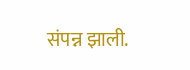संपन्न झाली.